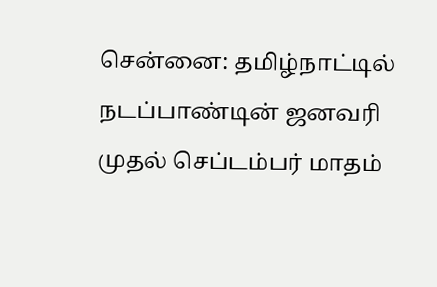சென்னை: தமிழ்நாட்டில் நடப்பாண்டின் ஜனவரி முதல் செப்டம்பர் மாதம்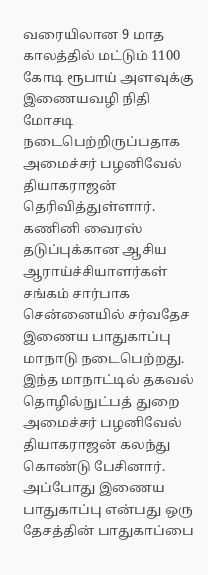வரையிலான 9 மாத காலத்தில் மட்டும் 1100 கோடி ரூபாய் அளவுக்கு இணையவழி நிதி மோசடி நடைபெற்றிருப்பதாக அமைச்சர் பழனிவேல் தியாகராஜன் தெரிவித்துள்ளார். கணினி வைரஸ் தடுப்புக்கான ஆசிய ஆராய்ச்சியாளர்கள் சங்கம் சார்பாக சென்னையில் சர்வதேச இணைய பாதுகாப்பு மாநாடு நடைபெற்றது. இந்த மாநாட்டில் தகவல் தொழில்நுட்பத் துறை அமைச்சர் பழனிவேல் தியாகராஜன் கலந்து கொண்டு பேசினார்.
அப்போது இணைய பாதுகாப்பு என்பது ஒரு தேசத்தின் பாதுகாப்பை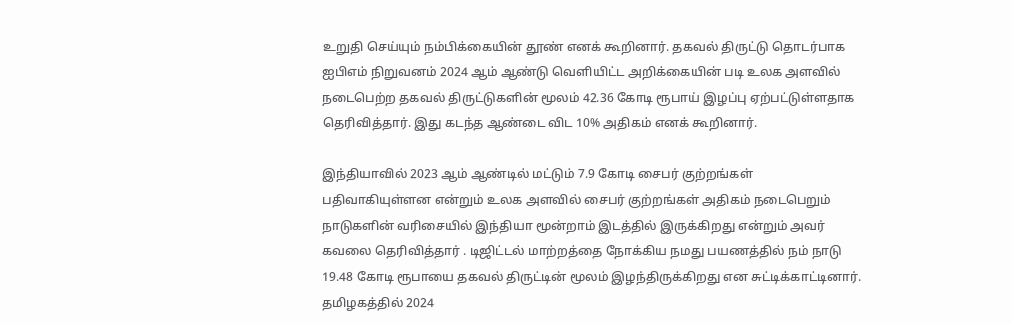உறுதி செய்யும் நம்பிக்கையின் தூண் எனக் கூறினார். தகவல் திருட்டு தொடர்பாக ஐபிஎம் நிறுவனம் 2024 ஆம் ஆண்டு வெளியிட்ட அறிக்கையின் படி உலக அளவில் நடைபெற்ற தகவல் திருட்டுகளின் மூலம் 42.36 கோடி ரூபாய் இழப்பு ஏற்பட்டுள்ளதாக தெரிவித்தார். இது கடந்த ஆண்டை விட 10% அதிகம் எனக் கூறினார்.

இந்தியாவில் 2023 ஆம் ஆண்டில் மட்டும் 7.9 கோடி சைபர் குற்றங்கள் பதிவாகியுள்ளன என்றும் உலக அளவில் சைபர் குற்றங்கள் அதிகம் நடைபெறும் நாடுகளின் வரிசையில் இந்தியா மூன்றாம் இடத்தில் இருக்கிறது என்றும் அவர் கவலை தெரிவித்தார் . டிஜிட்டல் மாற்றத்தை நோக்கிய நமது பயணத்தில் நம் நாடு 19.48 கோடி ரூபாயை தகவல் திருட்டின் மூலம் இழந்திருக்கிறது என சுட்டிக்காட்டினார்.
தமிழகத்தில் 2024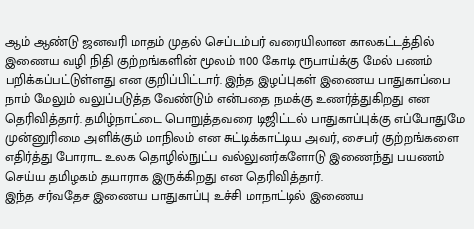ஆம் ஆண்டு ஜனவரி மாதம் முதல் செப்டம்பர் வரையிலான காலகட்டத்தில் இணைய வழி நிதி குற்றங்களின் மூலம் 1100 கோடி ரூபாய்க்கு மேல் பணம் பறிக்கப்பட்டுள்ளது என குறிப்பிட்டார். இந்த இழப்புகள் இணைய பாதுகாப்பை நாம் மேலும் வலுப்படுத்த வேண்டும் என்பதை நமக்கு உணர்த்துகிறது என தெரிவித்தார். தமிழ்நாட்டை பொறுத்தவரை டிஜிட்டல் பாதுகாப்புக்கு எப்போதுமே முன்னுரிமை அளிக்கும் மாநிலம் என சுட்டிக்காட்டிய அவர், சைபர் குற்றங்களை எதிர்த்து போராட உலக தொழில்நுட்ப வல்லுனர்களோடு இணைந்து பயணம் செய்ய தமிழகம் தயாராக இருக்கிறது என தெரிவித்தார்.
இந்த சர்வதேச இணைய பாதுகாப்பு உச்சி மாநாட்டில் இணைய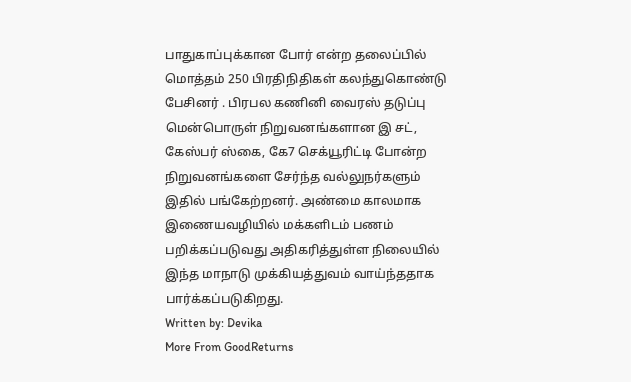பாதுகாப்புக்கான போர் என்ற தலைப்பில் மொத்தம் 250 பிரதிநிதிகள் கலந்துகொண்டு பேசினர் . பிரபல கணினி வைரஸ் தடுப்பு மென்பொருள் நிறுவனங்களான இ சட், கேஸ்பர் ஸ்கை, கே7 செக்யூரிட்டி போன்ற நிறுவனங்களை சேர்ந்த வல்லுநர்களும் இதில் பங்கேற்றனர். அண்மை காலமாக இணையவழியில் மக்களிடம் பணம் பறிக்கப்படுவது அதிகரித்துள்ள நிலையில் இந்த மாநாடு முக்கியத்துவம் வாய்ந்ததாக பார்க்கப்படுகிறது.
Written by: Devika
More From GoodReturns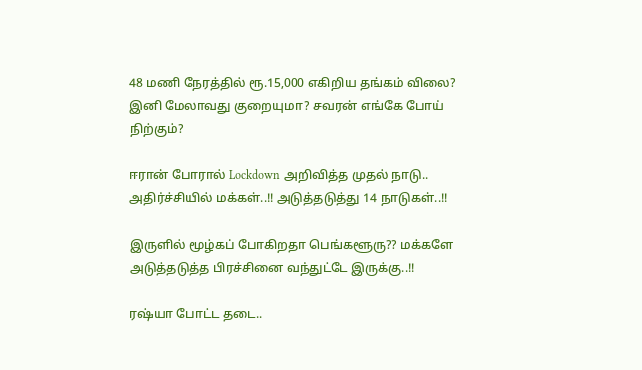48 மணி நேரத்தில் ரூ.15,000 எகிறிய தங்கம் விலை? இனி மேலாவது குறையுமா? சவரன் எங்கே போய் நிற்கும்?

ஈரான் போரால் Lockdown அறிவித்த முதல் நாடு.. அதிர்ச்சியில் மக்கள்..!! அடுத்தடுத்து 14 நாடுகள்..!!

இருளில் மூழ்கப் போகிறதா பெங்களூரு?? மக்களே அடுத்தடுத்த பிரச்சினை வந்துட்டே இருக்கு..!!

ரஷ்யா போட்ட தடை..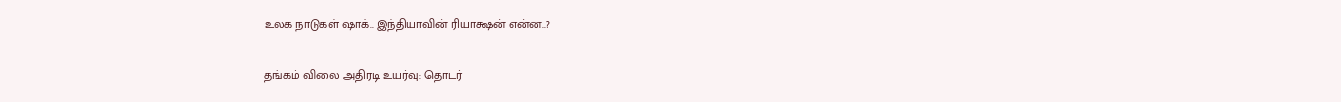உலக நாடுகள் ஷாக்.. இந்தியாவின் ரியாக்ஷன் என்ன..?

தங்கம் விலை அதிரடி உயர்வு: தொடர்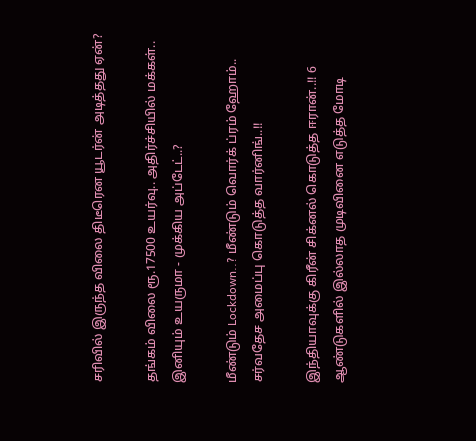சரிவில் இருந்த விலை திடீரென யூடர்ன் அடித்தது ஏன்?

தங்கம் விலை ரூ.17500 உயர்வு.. அதிர்ச்சியில் மக்கள்.. இனியும் உயருமா - முக்கிய அப்டேட்..?

மீண்டும் Lockdown..? மீண்டும் வொர்க் ப்ரம் ஹோம்.. சர்வதேச அமைப்பு கொடுத்த வார்னிங்..!!

இந்தியாவுக்கு கிரீன் சிக்னல் கொடுத்த ஈரான்..!! 6 ஆண்டுகளில் இல்லாத முடிவினை எடுத்த மோடி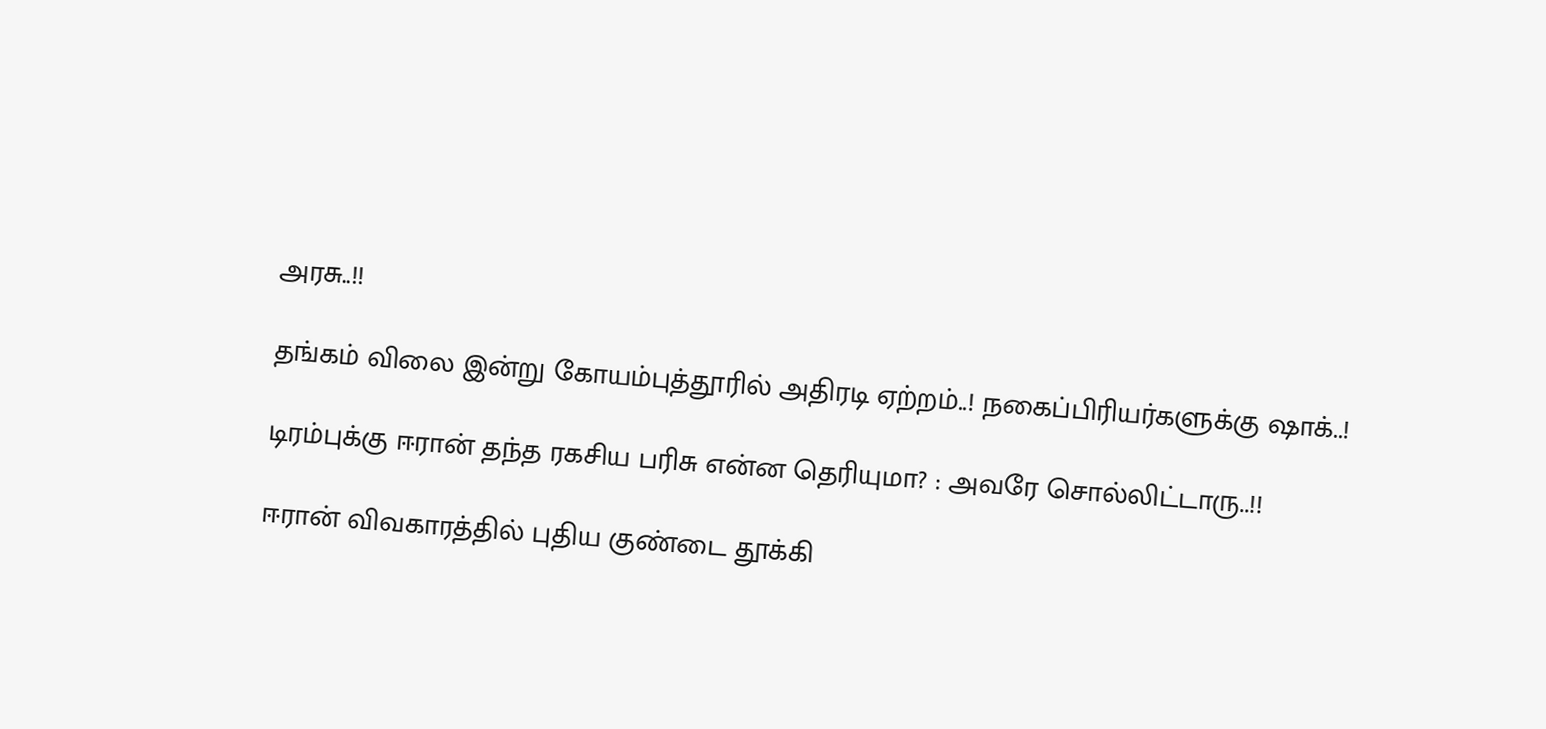அரசு..!!

தங்கம் விலை இன்று கோயம்புத்தூரில் அதிரடி ஏற்றம்..! நகைப்பிரியர்களுக்கு ஷாக்..!

டிரம்புக்கு ஈரான் தந்த ரகசிய பரிசு என்ன தெரியுமா? : அவரே சொல்லிட்டாரு..!!

ஈரான் விவகாரத்தில் புதிய குண்டை தூக்கி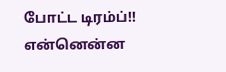போட்ட டிரம்ப்!! என்னென்ன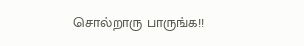சொல்றாரு பாருங்க!!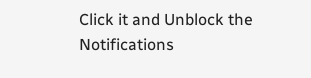Click it and Unblock the Notifications